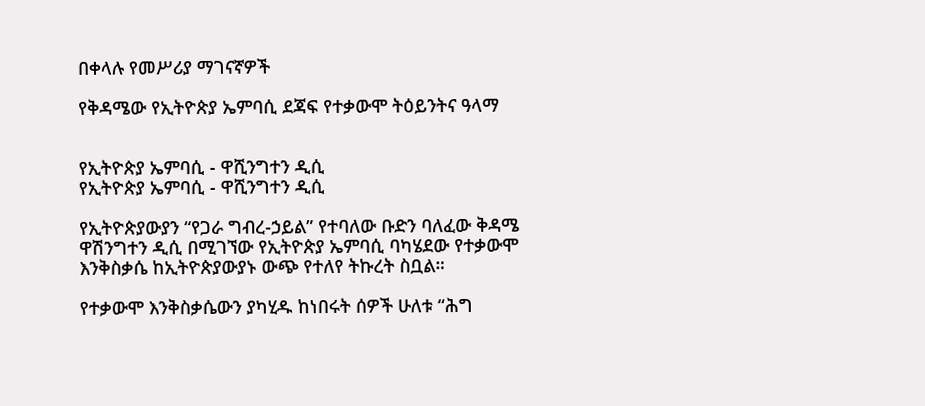በቀላሉ የመሥሪያ ማገናኛዎች

የቅዳሜው የኢትዮጵያ ኤምባሲ ደጃፍ የተቃውሞ ትዕይንትና ዓላማ


የኢትዮጵያ ኤምባሲ - ዋሺንግተን ዲሲ
የኢትዮጵያ ኤምባሲ - ዋሺንግተን ዲሲ

የኢትዮጵያውያን “የጋራ ግብረ-ኃይል” የተባለው ቡድን ባለፈው ቅዳሜ ዋሽንግተን ዲሲ በሚገኘው የኢትዮጵያ ኤምባሲ ባካሄደው የተቃውሞ እንቅስቃሴ ከኢትዮጵያውያኑ ውጭ የተለየ ትኩረት ስቧል።

የተቃውሞ እንቅስቃሴውን ያካሂዱ ከነበሩት ሰዎች ሁለቱ “ሕግ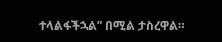ተላልፋችኋል” በሚል ታስረዋል።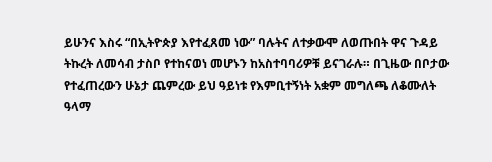ይሁንና እስሩ “በኢትዮጵያ እየተፈጸመ ነው” ባሉትና ለተቃውሞ ለወጡበት ዋና ጉዳይ ትኩረት ለመሳብ ታስቦ የተከናወነ መሆኑን ከአስተባባሪዎቹ ይናገራሉ። በጊዜው በቦታው የተፈጠረውን ሁኔታ ጨምረው ይህ ዓይነቱ የእምቢተኝነት አቋም መግለጫ ለቆሙለት ዓላማ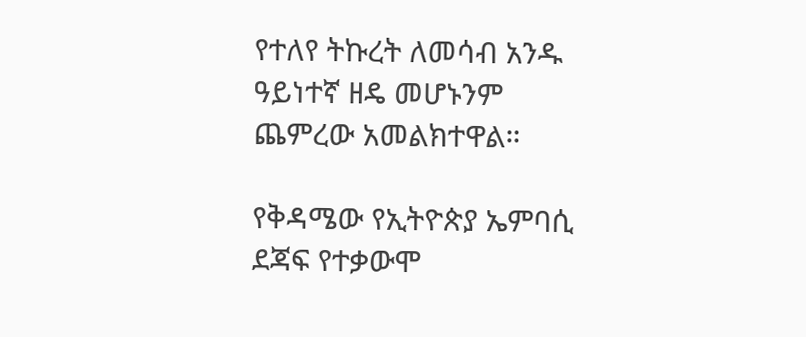የተለየ ትኩረት ለመሳብ አንዱ ዓይነተኛ ዘዴ መሆኑንም ጨምረው አመልክተዋል።

የቅዳሜው የኢትዮጵያ ኤምባሲ ደጃፍ የተቃውሞ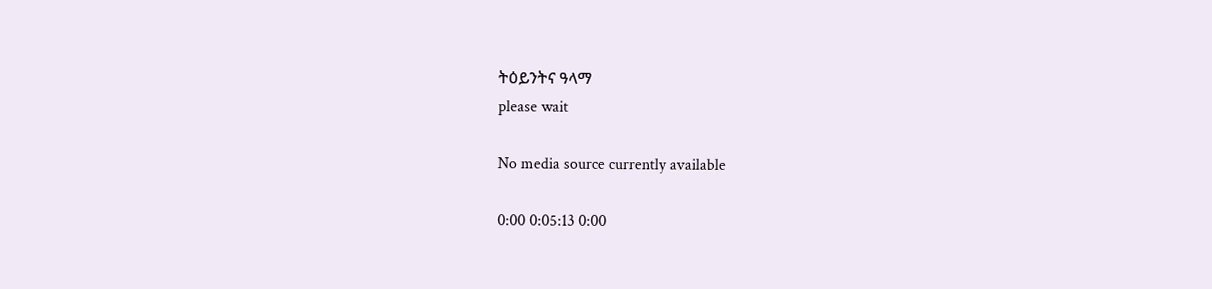ትዕይንትና ዓላማ
please wait

No media source currently available

0:00 0:05:13 0:00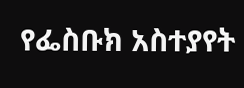የፌስቡክ አስተያየት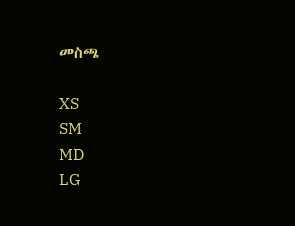መስጫ

XS
SM
MD
LG